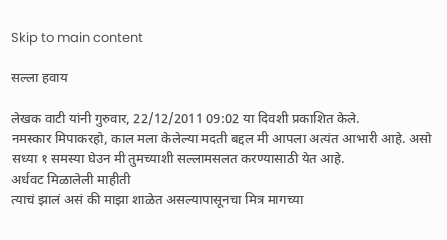Skip to main content

सल्ला हवाय

लेखक वाटी यांनी गुरुवार, 22/12/2011 09:02 या दिवशी प्रकाशित केले.
नमस्कार मिपाकरहो, काल मला केलेल्या मदती बद्दल मी आपला अत्यंत आभारी आहे. असो सध्या १ समस्या घेउन मी तुमच्याशी सल्लामसलत करण्यासाठी येत आहे.
अर्धवट मिळालेली माहीती
त्याचं झालं असं की माझा शाळेत असल्यापासूनचा मित्र मागच्या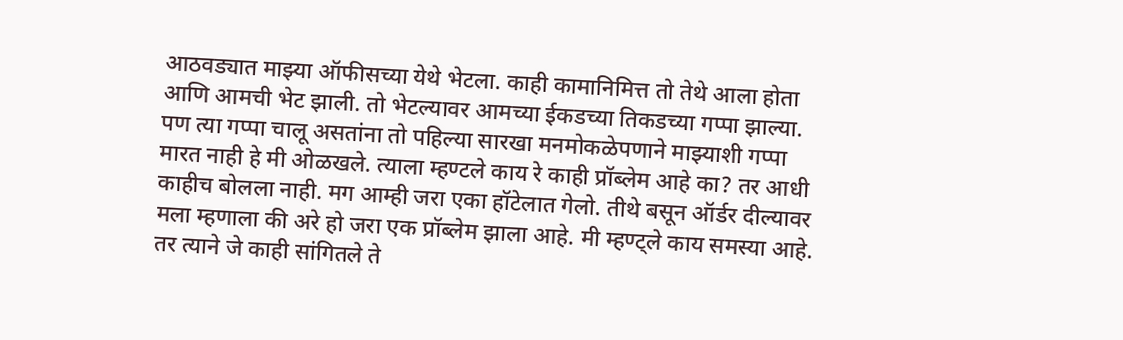आठवड्यात माझ्या ऑफीसच्या येथे भेटला. काही कामानिमित्त तो तेथे आला होता आणि आमची भेट झाली. तो भेटल्यावर आमच्या ईकडच्या तिकडच्या गप्पा झाल्या. पण त्या गप्पा चालू असतांना तो पहिल्या सारखा मनमोकळेपणाने माझ्याशी गप्पा मारत नाही हे मी ओळखले. त्याला म्हण्टले काय रे काही प्रॉब्लेम आहे का? तर आधी काहीच बोलला नाही. मग आम्ही जरा एका हॉटेलात गेलो. तीथे बसून ऑर्डर दील्यावर मला म्हणाला की अरे हो जरा एक प्रॉब्लेम झाला आहे. मी म्हण्ट्ले काय समस्या आहे. तर त्याने जे काही सांगितले ते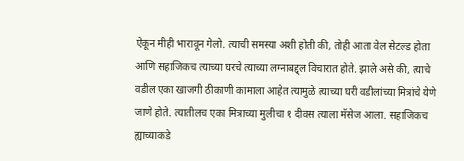ऐकून मीही भारावून गेलो. त्याची समस्या अशी होती की, तोही आता वेल सेटल्ड होता आणि सहाजिकच त्याच्या घरचे त्याच्या लग्नाबद्द्ल विचारात होते. झाले असे की, त्याचे वडील एका खाजगी ठीकाणी कामाला आहेत त्यामुळे त्याच्या घरी वडीलांच्या मित्रांचे येणे जाणे होते. त्यातीलच एका मित्राच्या मुलीचा १ दीवस त्याला मॅसेज आला. सहाजिकच ह्याच्याकडे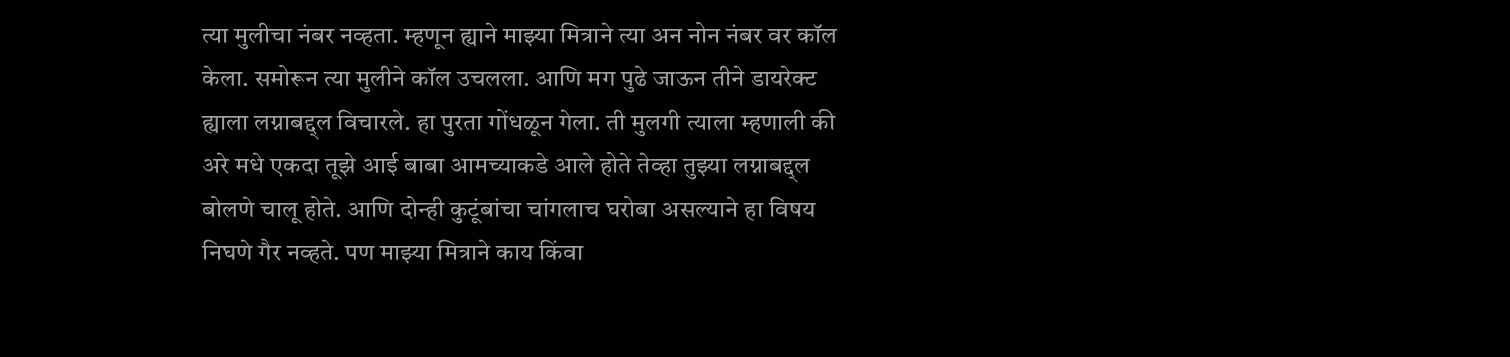त्या मुलीचा नंबर नव्हता. म्हणून ह्याने माझ्या मित्राने त्या अन नोन नंबर वर कॉल केला. समोरून त्या मुलीने कॉल उचलला. आणि मग पुढे जाऊन तीने डायरेक्ट ह्याला लग्नाबद्द्ल विचारले. हा पुरता गोंधळून गेला. ती मुलगी त्याला म्हणाली की अरे मधे एकदा तूझे आई बाबा आमच्याकडे आले होते तेव्हा तुझ्या लग्नाबद्द्ल बोलणे चालू होते. आणि दोन्ही कुटूंबांचा चांगलाच घरोबा असल्याने हा विषय निघणे गैर नव्हते. पण माझ्या मित्राने काय किंवा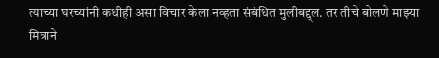त्याच्या घरच्यांनी कधीही असा विचार केला नव्हता संबंधित मुलीबद्द्ल. तर तीचे बोलणे माझ्या मित्राने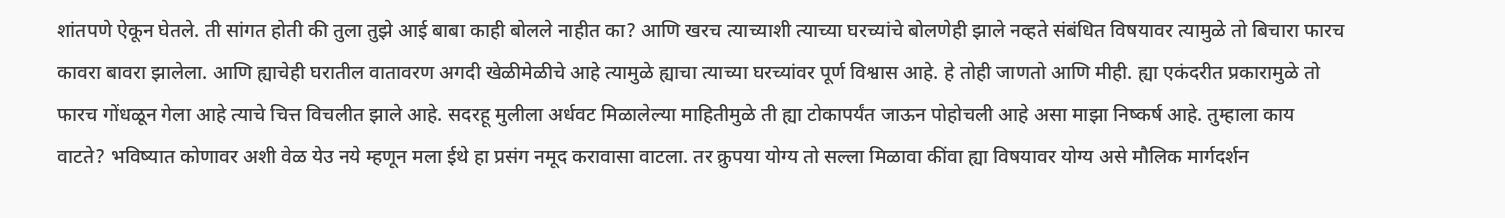शांतपणे ऐकून घेतले. ती सांगत होती की तुला तुझे आई बाबा काही बोलले नाहीत का? आणि खरच त्याच्याशी त्याच्या घरच्यांचे बोलणेही झाले नव्हते संबंधित विषयावर त्यामुळे तो बिचारा फारच कावरा बावरा झालेला. आणि ह्याचेही घरातील वातावरण अगदी खेळीमेळीचे आहे त्यामुळे ह्याचा त्याच्या घरच्यांवर पूर्ण विश्वास आहे. हे तोही जाणतो आणि मीही. ह्या एकंदरीत प्रकारामुळे तो फारच गोंधळून गेला आहे त्याचे चित्त विचलीत झाले आहे. सदरहू मुलीला अर्धवट मिळालेल्या माहितीमुळे ती ह्या टोकापर्यंत जाऊन पोहोचली आहे असा माझा निष्कर्ष आहे. तुम्हाला काय वाटते? भविष्यात कोणावर अशी वेळ येउ नये म्हणून मला ईथे हा प्रसंग नमूद करावासा वाटला. तर क्रुपया योग्य तो सल्ला मिळावा कींवा ह्या विषयावर योग्य असे मौलिक मार्गदर्शन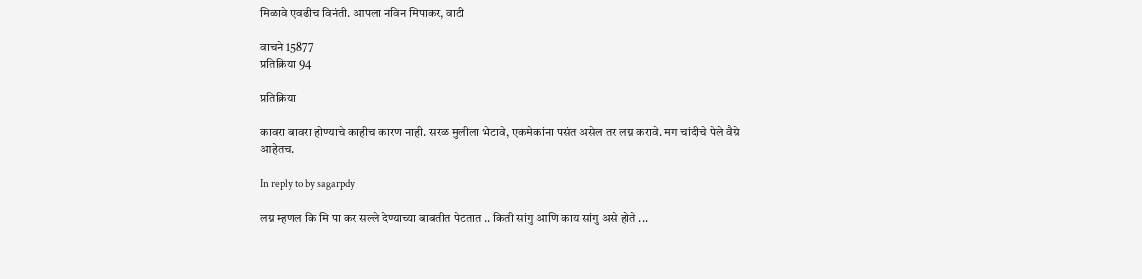मिळावे एवढीच विनंती. आपला नविन मिपाकर, वाटी

वाचने 15877
प्रतिक्रिया 94

प्रतिक्रिया

कावरा बावरा होण्याचे काहीच कारण नाही. सरळ मुलीला भेटावे, एकमेकांना पसंत असेल तर लग्न करावे. मग चांदीचे पेले वैग्रे आहेतच.

In reply to by sagarpdy

लग्न म्हणल कि मि पा कर सल्ले देण्याच्या बाबतीत पेटतात .. किती सांगु आणि काय सांगु असे होते ...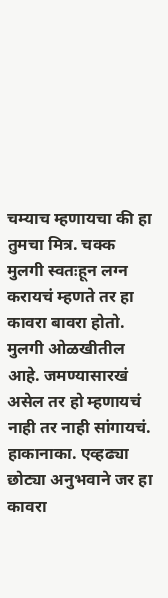चम्याच म्हणायचा की हा तुमचा मित्र. चक्क मुलगी स्वतःहून लग्न करायचं म्हणते तर हा कावरा बावरा होतो. मुलगी ओळखीतील आहे. जमण्यासारखं असेल तर हो म्हणायचं नाही तर नाही सांगायचं. हाकानाका. एव्हढ्या छोट्या अनुभवाने जर हा कावरा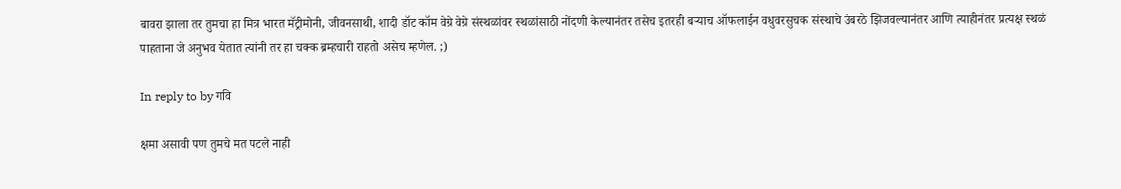बावरा झाला तर तुमचा हा मित्र भारत मॅट्रीमोनी, जीवनसाथी, शादी डॉट कॉम वेग्रे वेग्रे संस्थळांवर स्थळांसाठी नोंदणी केल्यानंतर तसेच इतरही बर्‍याच ऑफलाईन वधुवरसुचक संस्थाचे उंबरठे झिजवल्यानंतर आणि त्याहीनंतर प्रत्यक्ष स्थळं पाहताना जे अनुभव येतात त्यांनी तर हा चक्क ब्रम्हचारी राहतो असेच म्हणेल. ;)

In reply to by गवि

क्षमा असावी पण तुमचे मत पटले नाही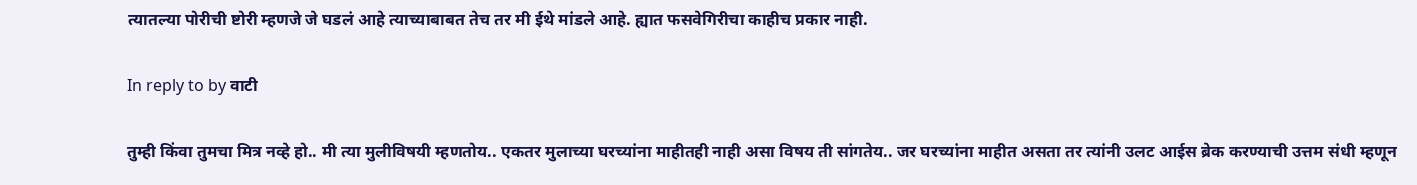त्यातल्या पोरीची ष्टोरी म्हणजे जे घडलं आहे त्याच्याबाबत तेच तर मी ईथे मांडले आहे. ह्यात फसवेगिरीचा काहीच प्रकार नाही.

In reply to by वाटी

तुम्ही किंवा तुमचा मित्र नव्हे हो.. मी त्या मुलीविषयी म्हणतोय.. एकतर मुलाच्या घरच्यांना माहीतही नाही असा विषय ती सांगतेय.. जर घरच्यांना माहीत असता तर त्यांनी उलट आईस ब्रेक करण्याची उत्तम संधी म्हणून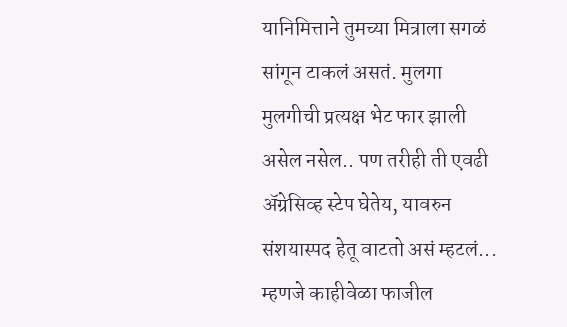यानिमित्ताने तुमच्या मित्राला सगळं सांगून टाकलं असतं. मुलगा मुलगीची प्रत्यक्ष भेट फार झाली असेल नसेल.. पण तरीही ती एवढी अ‍ॅग्रेसिव्ह स्टेप घेतेय, यावरुन संशयास्पद हेतू वाटतो असं म्हटलं... म्हणजे काहीवेळा फाजील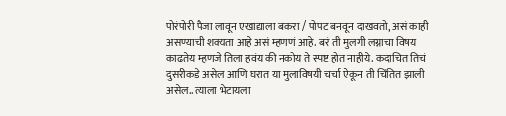पोरंपोरी पैजा लावून एखाद्याला बकरा / पोपट बनवून दाखवतो, असं काही असण्याची शक्यता आहे असं म्हणणं आहे. बरं ती मुलगी लग्नाचा विषय काढतेय म्हणजे तिला हवंय की नकोय ते स्पष्ट होत नाहीये. कदाचित तिचं दुसरीकडे असेल आणि घरात या मुलाविषयी चर्चा ऐकून ती चिंतित झाली असेल.. त्याला भेटायला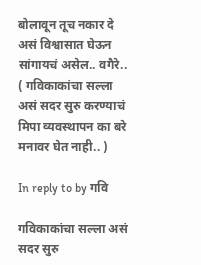बोलावून तूच नकार दे असं विश्वासात घेऊन सांगायचं असेल.. वगैरे.. ( गविकाकांचा सल्ला असं सदर सुरु करण्याचं मिपा व्यवस्थापन का बरे मनावर घेत नाही.. )

In reply to by गवि

गविकाकांचा सल्ला असं सदर सुरु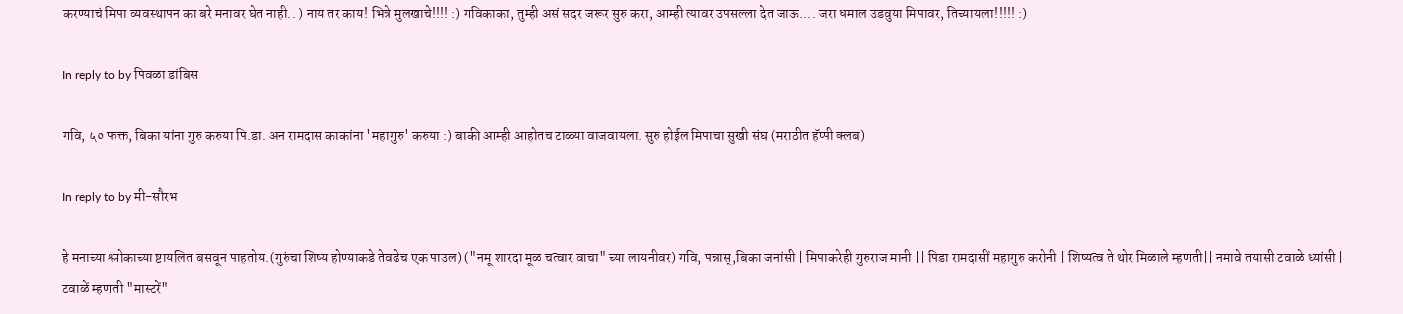करण्याचं मिपा व्यवस्थापन का बरे मनावर घेत नाही.. ) नाय तर काय! भित्रे मुलखाचे!!!! :) गविकाका, तुम्ही असं सदर जरूर सुरु करा, आम्ही त्यावर उपसल्ला देत जाऊ.... जरा धमाल उडवुया मिपावर, तिच्यायला!!!!! :)

In reply to by पिवळा डांबिस

गवि, ५० फक्त, बिका यांना गुरु करुया पि.डा. अन रामदास काकांना 'महागुरु' करुया :) बाकी आम्ही आहोतच टाळ्या वाजवायला. सुरु होईल मिपाचा सुखी संघ (मराठीत हॅप्पी क्लब)

In reply to by मी-सौरभ

हे मनाच्या श्लोकाच्या ष्टायलित बसवून पाहतोय.(गुरुंचा शिष्य होण्याकडे तेवढेच एक पाउल) ("नमू शारदा मूळ चत्वार वाचा" च्या लायनीवर) गवि, पन्नास्,बिका जनांसी | मिपाकरेही गुरुराज मानी || पिडा रामदासीं महागुरु करोनी | शिष्यत्व ते थोर मिळाले म्हणती|| नमावे तयासी टवाळे ध्यांसी | टवाळें म्हणती "मास्टरें"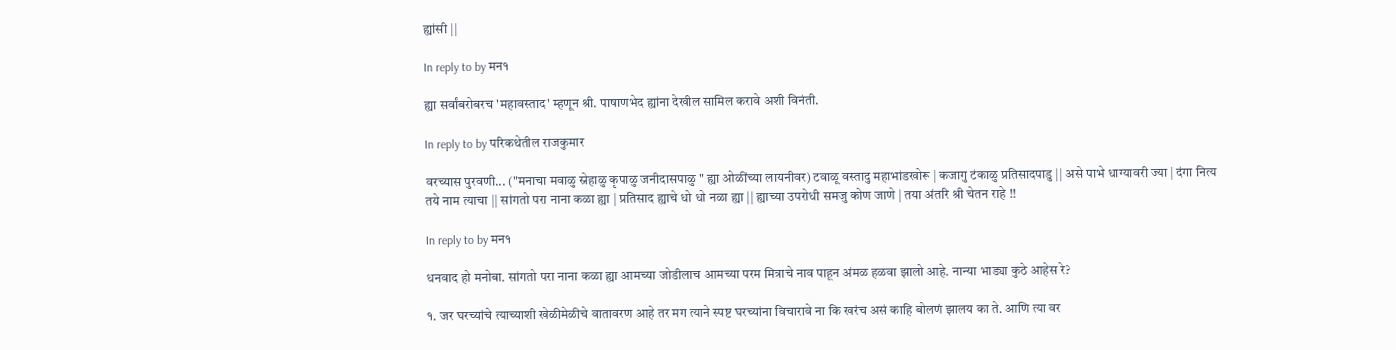ह्यांसी ||

In reply to by मन१

ह्या सर्वांबरोबरच 'महावस्ताद' म्हणून श्री. पाषाणभेद ह्यांना देखील सामिल करावे अशी विनंती.

In reply to by परिकथेतील राजकुमार

वरच्यास पुरवणी... ("मनाचा मवाळु स्नेहाळु कृपाळु जनीदासपाळु " ह्या ओळींच्या लायनीवर) टवाळू वस्तादु महाभांडखोरू | कजागु टंकाळु प्रतिसादपाडु || असे पाभे धाग्यावरी ज्या | दंगा नित्य तये नाम त्याचा || सांगतो परा नाना कळा ह्या | प्रतिसाद ह्याचे धो धो नळा ह्या || ह्याच्या उपरोधी समजु कोण जाणे | तया अंतरि श्री चेतन राहे !!

In reply to by मन१

धनवाद हो मनोबा. सांगतो परा नाना कळा ह्या आमच्या जोडीलाच आमच्या परम मित्राचे नाव पाहून अंमळ हळवा झालो आहे. नान्या भाड्या कुठे आहेस रे?

१. जर घरच्यांचे त्याच्याशी खेळीमेळीचे वातावरण आहे तर मग त्याने स्पष्ट घरच्यांना विचारावे ना कि खरंच असं काहि बोलणं झालय का ते. आणि त्या वर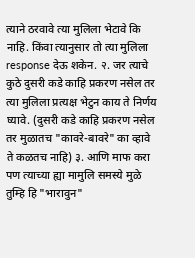त्याने ठरवावे त्या मुलिला भेटावे कि नाहि. किंवा त्यानुसार तो त्या मुलिला response देऊ शकेन. २. जर त्याचे कुठे दुसरी कडे काहि प्रकरण नसेल तर त्या मुलिला प्रत्यक्ष भेटुन काय ते निर्णय घ्यावे. (दुसरी कडे काहि प्रकरण नसेल तर मुळातच "कावरे-बावरे" का व्हावे ते कळतच नाहि) ३. आणि माफ करा पण त्याच्या ह्या मामुलि समस्ये मुळे तुम्हि हि "भारावुन"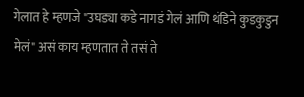गेलात हे म्हणजे "उघड्या कडे नागडं गेलं आणि थंडिने कुडकुडुन मेलं" असं काय म्हणतात ते तसं ते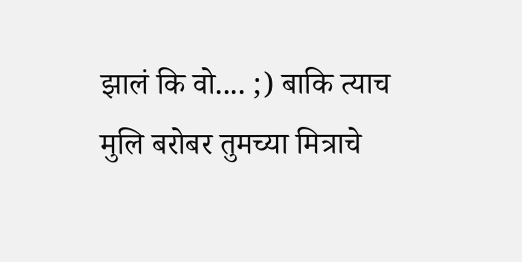झालं कि वो.... ;) बाकि त्याच मुलि बरोबर तुमच्या मित्राचे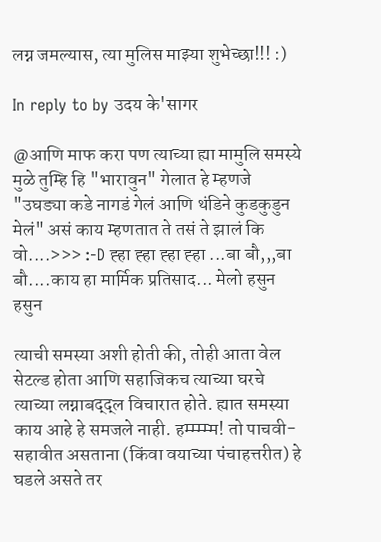लग्न जमल्यास, त्या मुलिस माझ्या शुभेच्छा!!! :)

In reply to by उदय के'सागर

@आणि माफ करा पण त्याच्या ह्या मामुलि समस्ये मुळे तुम्हि हि "भारावुन" गेलात हे म्हणजे "उघड्या कडे नागडं गेलं आणि थंडिने कुडकुडुन मेलं" असं काय म्हणतात ते तसं ते झालं कि वो....>>> :-D ह्हा ह्हा ह्हा ह्हा ...बा बौ,,,बा बौ....काय हा मार्मिक प्रतिसाद... मेलो हसुन हसुन

त्याची समस्या अशी होती की, तोही आता वेल सेटल्ड होता आणि सहाजिकच त्याच्या घरचे त्याच्या लग्नाबद्द्ल विचारात होते. ह्यात समस्या काय आहे हे समजले नाही. हम्म्म्म्म! तो पाचवी-सहावीत असताना (किंवा वयाच्या पंचाहत्तरीत) हे घडले असते तर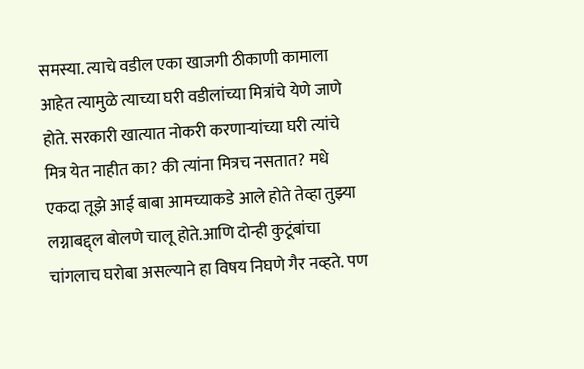समस्या. त्याचे वडील एका खाजगी ठीकाणी कामाला आहेत त्यामुळे त्याच्या घरी वडीलांच्या मित्रांचे येणे जाणे होते. सरकारी खात्यात नोकरी करणार्‍यांच्या घरी त्यांचे मित्र येत नाहीत का? की त्यांना मित्रच नसतात? मधे एकदा तूझे आई बाबा आमच्याकडे आले होते तेव्हा तुझ्या लग्नाबद्द्ल बोलणे चालू होते.आणि दोन्ही कुटूंबांचा चांगलाच घरोबा असल्याने हा विषय निघणे गैर नव्हते. पण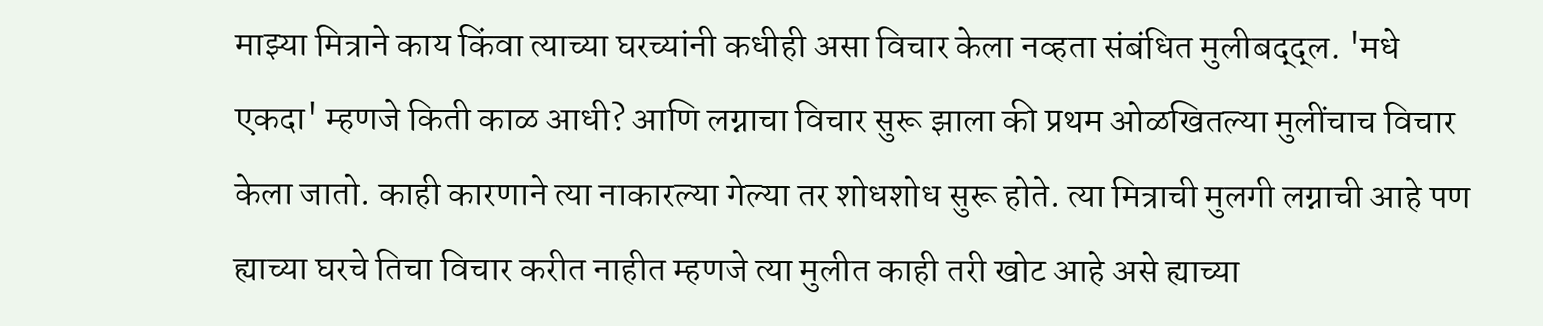माझ्या मित्राने काय किंवा त्याच्या घरच्यांनी कधीही असा विचार केला नव्हता संबंधित मुलीबद्द्ल. 'मधे एकदा' म्हणजे किती काळ आधी? आणि लग्नाचा विचार सुरू झाला की प्रथम ओळखितल्या मुलींचाच विचार केला जातो. काही कारणाने त्या नाकारल्या गेल्या तर शोधशोध सुरू होते. त्या मित्राची मुलगी लग्नाची आहे पण ह्याच्या घरचे तिचा विचार करीत नाहीत म्हणजे त्या मुलीत काही तरी खोट आहे असे ह्याच्या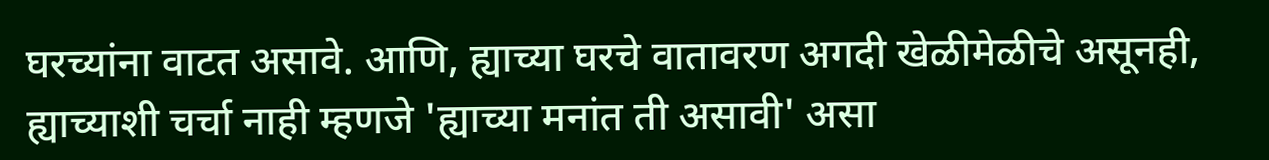घरच्यांना वाटत असावे. आणि, ह्याच्या घरचे वातावरण अगदी खेळीमेळीचे असूनही, ह्याच्याशी चर्चा नाही म्हणजे 'ह्याच्या मनांत ती असावी' असा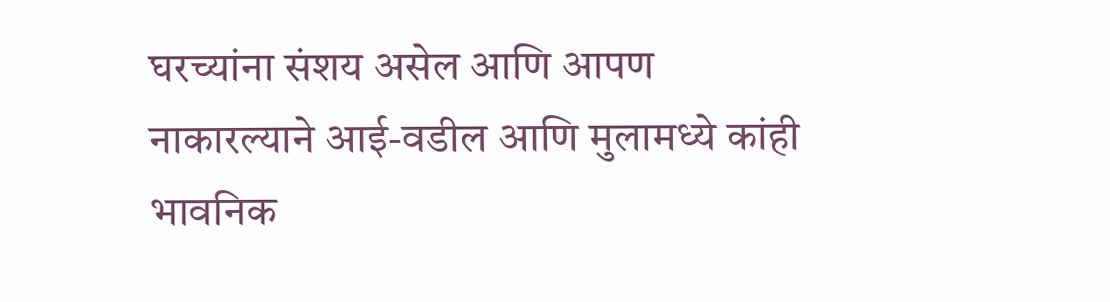घरच्यांना संशय असेल आणि आपण नाकारल्याने आई-वडील आणि मुलामध्ये कांही भावनिक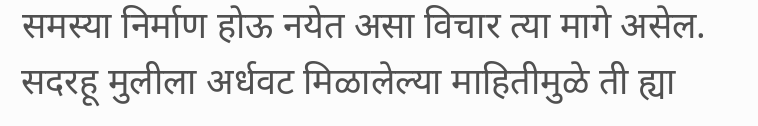समस्या निर्माण होऊ नयेत असा विचार त्या मागे असेल. सदरहू मुलीला अर्धवट मिळालेल्या माहितीमुळे ती ह्या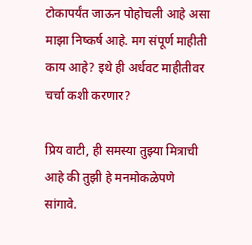टोकापर्यंत जाऊन पोहोचली आहे असा माझा निष्कर्ष आहे. मग संपूर्ण माहीती काय आहे? इथे ही अर्धवट माहीतीवर चर्चा कशी करणार?

प्रिय वाटी, ही समस्या तुझ्या मित्राची आहे की तुझी हे मनमोकळेपणे सांगावे.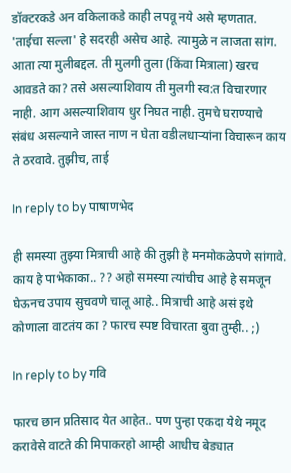डॉक्टरकडे अन वकिलाकडे काही लपवू नये असे म्हणतात. 'ताईचा सल्ला' हे सदरही असेच आहे. त्यामुळे न लाजता सांग. आता त्या मुलीबद्दल. ती मुलगी तुला (किंवा मित्राला) खरच आवडते का? तसे असल्याशिवाय ती मुलगी स्व:त विचारणार नाही. आग असल्याशिवाय धुर निघत नाही. तुमचे घराण्याचे संबंध असल्याने जास्त नाण न घेता वडीलधार्‍यांना विचारून काय ते ठरवावे. तुझीच, ताई

In reply to by पाषाणभेद

ही समस्या तुझ्या मित्राची आहे की तुझी हे मनमोकळेपणे सांगावे.
काय हे पाभेकाका.. ?? अहो समस्या त्यांचीच आहे हे समजून घेऊनच उपाय सुचवणे चालू आहे.. मित्राची आहे असं इथे कोणाला वाटतंय का ? फारच स्पष्ट विचारता बुवा तुम्ही.. ;)

In reply to by गवि

फारच छान प्रतिसाद येत आहेत.. पण पुन्हा एकदा येथे नमूद करावेसे वाटते की मिपाकरहो आम्ही आधीच बेड्यात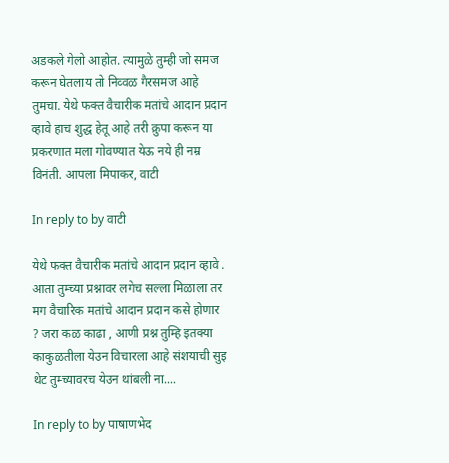अडकले गेलो आहोत. त्यामुळे तुम्ही जो समज करून घेतलाय तो निव्वळ गैरसमज आहे तुमचा. येथे फक्त वैचारीक मतांचे आदान प्रदान व्हावे हाच शुद्ध हेतू आहे तरी क्रुपा करून या प्रकरणात मला गोवण्यात येऊ नये ही नम्र विनंती. आपला मिपाकर, वाटी

In reply to by वाटी

येथे फक्त वैचारीक मतांचे आदान प्रदान व्हावे . आता तुम्च्या प्रश्नावर लगेच सल्ला मिळाला तर मग वैचारिक मतांचे आदान प्रदान कसे होणार ? जरा कळ काढा , आणी प्रश्न तुम्हि इतक्या काकुळतीला येउन विचारला आहे संशयाची सुइ थेट तुम्च्यावरच येउन थांबली ना....

In reply to by पाषाणभेद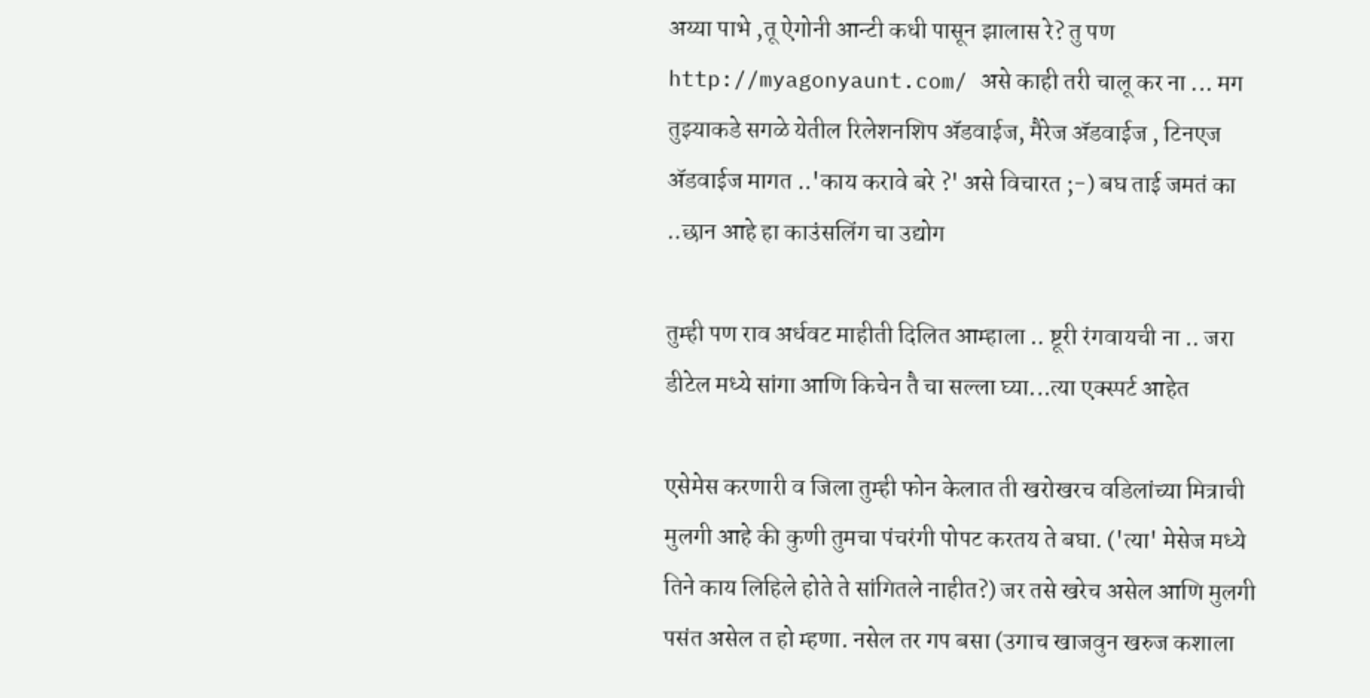अय्या पाभे ,तू ऐगोनी आन्टी कधी पासून झालास रे? तु पण http://myagonyaunt.com/ असे काही तरी चालू कर ना ... मग तुझ्याकडे सगळे येतील रिलेशनशिप अ‍ॅडवाईज, मैरेज अ‍ॅडवाईज , टिनएज अ‍ॅडवाईज मागत ..'काय करावे बरे ?' असे विचारत ;-) बघ ताई जमतं का ..छान आहे हा काउंसलिंग चा उद्योग

तुम्ही पण राव अर्धवट माहीती दिलित आम्हाला .. ष्टूरी रंगवायची ना .. जरा डीटेल मध्ये सांगा आणि किचेन तै चा सल्ला घ्या...त्या एक्स्पर्ट आहेत

एसेमेस करणारी व जिला तुम्ही फोन केलात ती खरोखरच वडिलांच्या मित्राची मुलगी आहे की कुणी तुमचा पंचरंगी पोपट करतय ते बघा. ('त्या' मेसेज मध्ये तिने काय लिहिले होते ते सांगितले नाहीत?) जर तसे खरेच असेल आणि मुलगी पसंत असेल त हो म्हणा. नसेल तर गप बसा (उगाच खाजवुन खरुज कशाला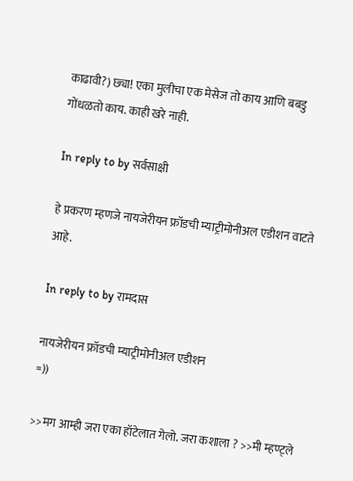काढावी?) छ्या! एका मुलीचा एक मेसेज तो काय आणि बबडु गोंधळतो काय. काही खरे नाही.

In reply to by सर्वसाक्षी

हे प्रकरण म्हणजे नायजेरीयन फ्रॉडची म्याट्रीमोनीअल एडीशन वाटते आहे.

In reply to by रामदास

नायजेरीयन फ्रॉडची म्याट्रीमोनीअल एडीशन
=))

>>मग आम्ही जरा एका हॉटेलात गेलो. जरा कशाला ? >>मी म्हण्ट्ले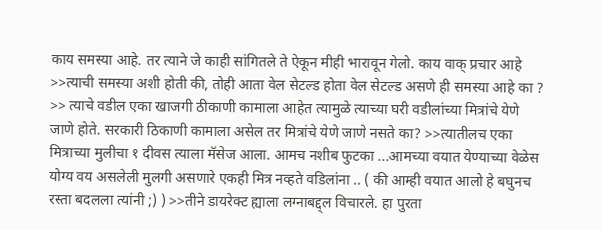काय समस्या आहे. तर त्याने जे काही सांगितले ते ऐकून मीही भारावून गेलो. काय वाक् प्रचार आहे >>त्याची समस्या अशी होती की, तोही आता वेल सेटल्ड होता वेल सेटल्ड असणे ही समस्या आहे का ? >> त्याचे वडील एका खाजगी ठीकाणी कामाला आहेत त्यामुळे त्याच्या घरी वडीलांच्या मित्रांचे येणे जाणे होते. सरकारी ठिकाणी कामाला असेल तर मित्रांचे येणे जाणे नसते का? >>त्यातीलच एका मित्राच्या मुलीचा १ दीवस त्याला मॅसेज आला. आमच नशीब फुटका ...आमच्या वयात येण्याच्या वेळेस योग्य वय असलेली मुलगी असणारे एकही मित्र नव्हते वडिलांना .. ( की आम्ही वयात आलो हे बघुनच रस्ता बदलला त्यांनी ;) ) >>तीने डायरेक्ट ह्याला लग्नाबद्द्ल विचारले. हा पुरता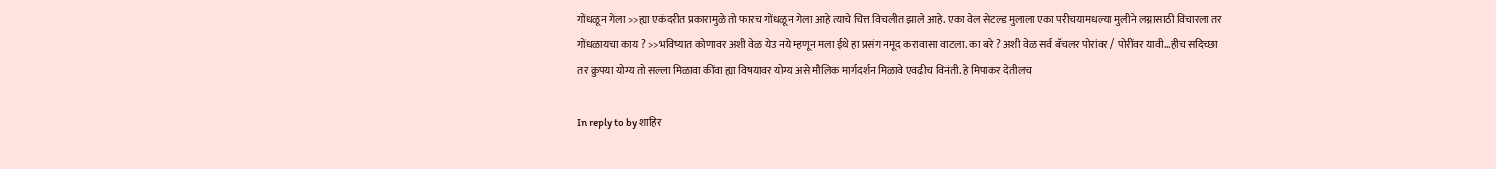गोंधळून गेला >>ह्या एकंदरीत प्रकारामुळे तो फारच गोंधळून गेला आहे त्याचे चित्त विचलीत झाले आहे. एका वेल सेटल्ड मुलाला एका परीचयामधल्या मुलीने लग्नासाठी विचारला तर गोंधळायचा काय ? >>भविष्यात कोणावर अशी वेळ येउ नये म्हणून मला ईथे हा प्रसंग नमूद करावासा वाटला. का बरे ? अशी वेळ सर्व बॅचलर पोरांवर / पोरींवर यावी...हीच सदिच्छा तर क्रुपया योग्य तो सल्ला मिळावा कींवा ह्या विषयावर योग्य असे मौलिक मार्गदर्शन मिळावे एवढीच विनंती. हे मिपाकर देतीलच

In reply to by शाहिर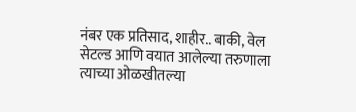नंबर एक प्रतिसाद, शाहीर.. बाकी, वेल सेटल्ड आणि वयात आलेल्या तरुणाला त्याच्या ओळखीतल्या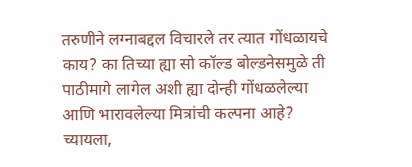तरुणीने लग्नाबद्दल विचारले तर त्यात गोंधळायचे काय? का तिच्या ह्या सो कॉल्ड बोल्डनेसमुळे ती पाठीमागे लागेल अशी ह्या दोन्ही गोंधळलेल्या आणि भारावलेल्या मित्रांची कल्पना आहे? च्यायला,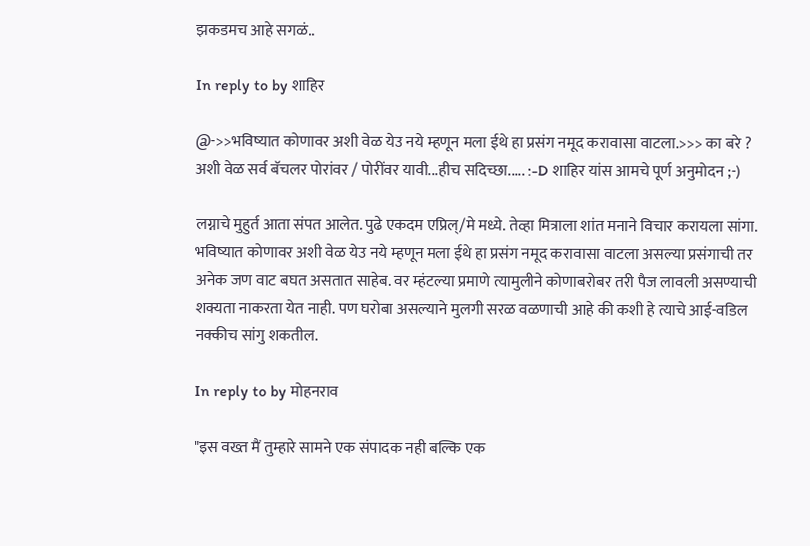झकडमच आहे सगळं..

In reply to by शाहिर

@->>भविष्यात कोणावर अशी वेळ येउ नये म्हणून मला ईथे हा प्रसंग नमूद करावासा वाटला.>>> का बरे ? अशी वेळ सर्व बॅचलर पोरांवर / पोरींवर यावी...हीच सदिच्छा..... :-D शाहिर यांस आमचे पूर्ण अनुमोदन ;-)

लग्नाचे मुहुर्त आता संपत आलेत. पुढे एकदम एप्रिल्/मे मध्ये. तेव्हा मित्राला शांत मनाने विचार करायला सांगा. भविष्यात कोणावर अशी वेळ येउ नये म्हणून मला ईथे हा प्रसंग नमूद करावासा वाटला असल्या प्रसंगाची तर अनेक जण वाट बघत असतात साहेब. वर म्हंटल्या प्रमाणे त्यामुलीने कोणाबरोबर तरी पैज लावली असण्याची शक्यता नाकरता येत नाही. पण घरोबा असल्याने मुलगी सरळ वळणाची आहे की कशी हे त्याचे आई-वडिल नक्कीच सांगु शकतील.

In reply to by मोहनराव

"इस वख्त मैं तुम्हारे सामने एक संपादक नही बल्कि एक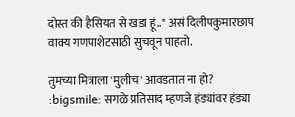दोस्त की हैसियत से खडा हूं.." असं दिलीपकुमारछाप वाक्य गणपाशेटसाठी सुचवून पाहतो.

तुमच्या मित्राला 'मुलीच' आवडतात ना हो? :bigsmile: सगळे प्रतिसाद म्हणजे हंड्यांवर हंड्या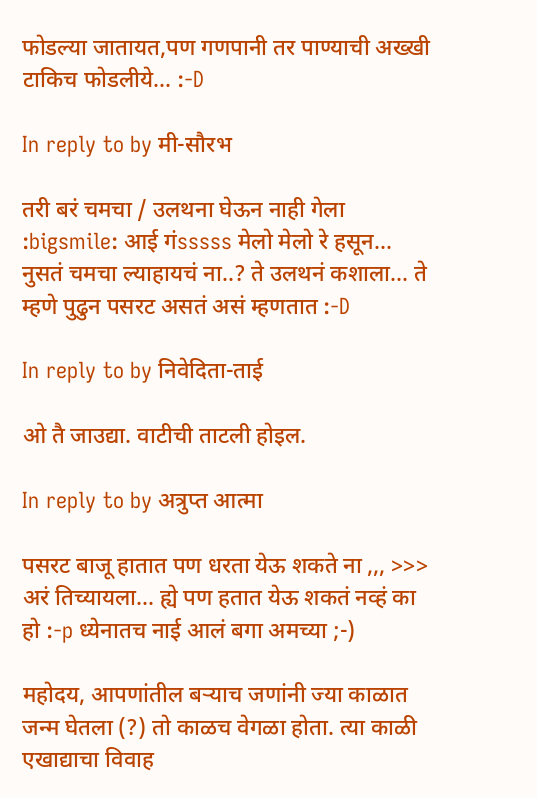फोडल्या जातायत,पण गणपानी तर पाण्याची अख्खी टाकिच फोडलीये... :-D

In reply to by मी-सौरभ

तरी बरं चमचा / उलथना घेऊन नाही गेला :bigsmile: आई गंsssss मेलो मेलो रे हसून... नुसतं चमचा ल्याहायचं ना..? ते उलथनं कशाला... ते म्हणे पुढुन पसरट असतं असं म्हणतात :-D

In reply to by निवेदिता-ताई

ओ तै जाउद्या. वाटीची ताटली होइल.

In reply to by अत्रुप्त आत्मा

पसरट बाजू हातात पण धरता येऊ शकते ना ,,, >>> अरं तिच्यायला... ह्ये पण हतात येऊ शकतं नव्हं का हो :-p ध्येनातच नाई आलं बगा अमच्या ;-)

महोदय, आपणांतील बर्‍याच जणांनी ज्या काळात जन्म घेतला (?) तो काळच वेगळा होता. त्या काळी एखाद्याचा विवाह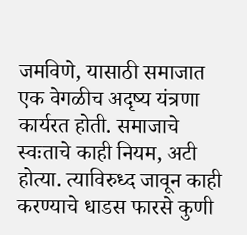जमविणे, यासाठी समाजात एक वेगळीच अदृष्य यंत्रणा कार्यरत होती. समाजाचे स्वःताचे काही नियम, अटी होत्या. त्याविरुध्द जावून काही करण्याचे धाडस फारसे कुणी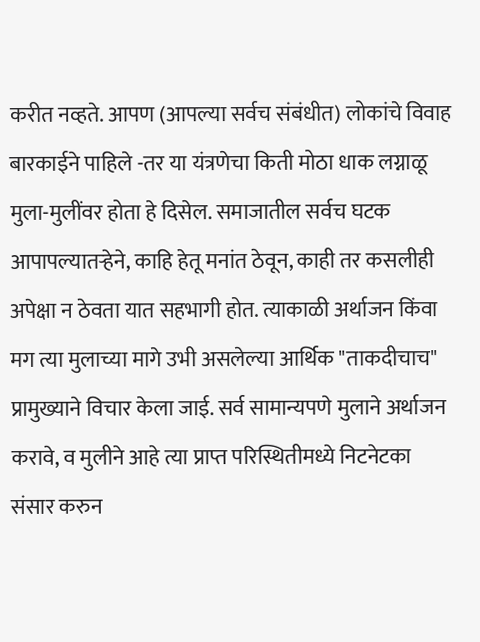करीत नव्हते. आपण (आपल्या सर्वच संबंधीत) लोकांचे विवाह बारकाईने पाहिले -तर या यंत्रणेचा किती मोठा धाक लग्नाळू मुला-मुलींवर होता हे दिसेल. समाजातील सर्वच घटक आपापल्यातर्‍हेने, काहि हेतू मनांत ठेवून, काही तर कसलीही अपेक्षा न ठेवता यात सहभागी होत. त्याकाळी अर्थाजन किंवा मग त्या मुलाच्या मागे उभी असलेल्या आर्थिक "ताकदीचाच" प्रामुख्याने विचार केला जाई. सर्व सामान्यपणे मुलाने अर्थाजन करावे, व मुलीने आहे त्या प्राप्त परिस्थितीमध्ये निटनेटका संसार करुन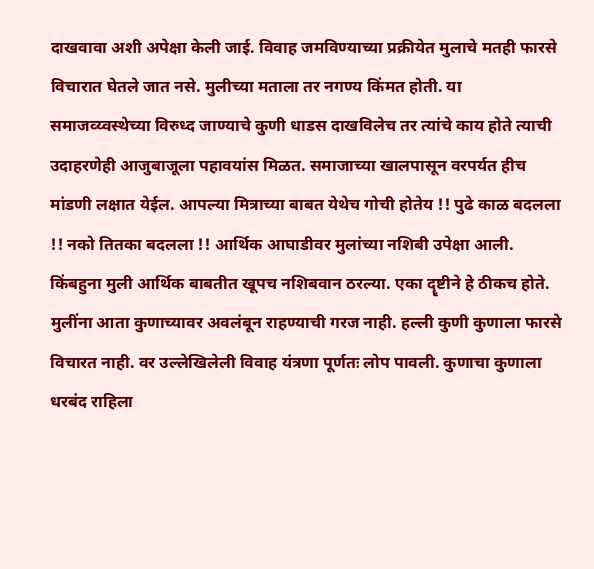दाखवावा अशी अपेक्षा केली जाई. विवाह जमविण्याच्या प्रक्रीयेत मुलाचे मतही फारसे विचारात घेतले जात नसे. मुलीच्या मताला तर नगण्य किंमत होती. या समाजव्य्वस्थेच्या विरुध्द जाण्याचे कुणी धाडस दाखविलेच तर त्यांचे काय होते त्याची उदाहरणेही आजुबाजूला पहावयांस मिळत. समाजाच्या खालपासून वरपर्यत हीच मांडणी लक्षात येईल. आपल्या मित्राच्या बाबत येथेच गोची होतेय !! पुढे काळ बदलला !! नको तितका बदलला !! आर्थिक आघाडीवर मुलांच्या नशिबी उपेक्षा आली. किंबहुना मुली आर्थिक बाबतीत खूपच नशिबवान ठरल्या. एका दॄष्टीने हे ठीकच होते. मुलींना आता कुणाच्यावर अवलंबून राहण्याची गरज नाही. हल्ली कुणी कुणाला फारसे विचारत नाही. वर उल्लेखिलेली विवाह यंत्रणा पूर्णतः लोप पावली. कुणाचा कुणाला धरबंद राहिला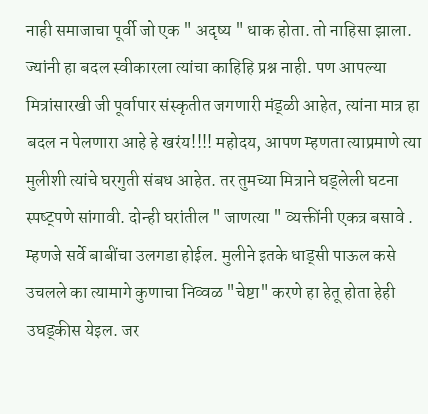नाही समाजाचा पूर्वी जो एक " अदृष्य " धाक होता. तो नाहिसा झाला. ज्यांनी हा बदल स्वीकारला त्यांचा काहिहि प्रश्न नाही. पण आपल्या मित्रांसारखी जी पूर्वापार संस्कृतीत जगणारी मंड्ळी आहेत, त्यांना मात्र हा बदल न पेलणारा आहे हे खरंय!!!! महोदय, आपण म्हणता त्याप्रमाणे त्या मुलीशी त्यांचे घरगुती संबध आहेत. तर तुमच्या मित्राने घड्लेली घटना स्पष्ट्पणे सांगावी. दोन्ही घरांतील " जाणत्या " व्यक्तींनी एकत्र बसावे . म्हणजे सर्वे बाबींचा उलगडा होईल. मुलीने इतके धाड्सी पाऊल कसे उचलले का त्यामागे कुणाचा निव्वळ "चेष्टा" करणे हा हेतू होता हेही उघड्कीस येइल. जर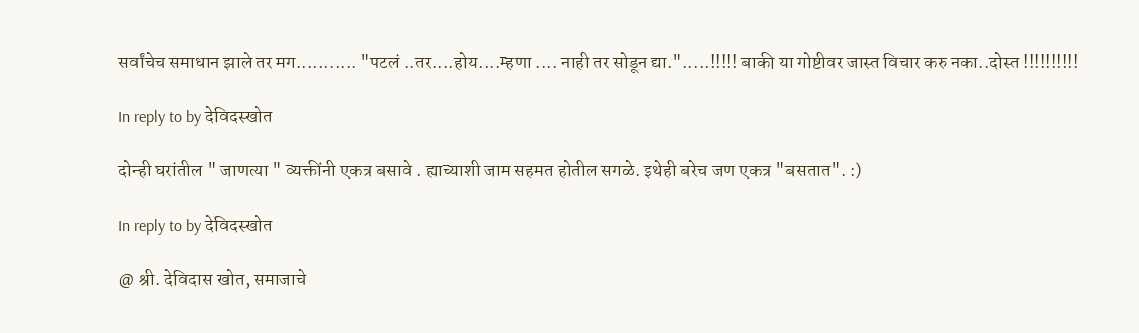सर्वांचेच समाधान झाले तर मग........... "पटलं ..तर....होय....म्हणा .... नाही तर सोडून द्या.".....!!!!! बाकी या गोष्टीवर जास्त विचार करु नका..दोस्त !!!!!!!!!!

In reply to by देविदस्खोत

दोन्ही घरांतील " जाणत्या " व्यक्तींनी एकत्र बसावे . ह्याच्याशी जाम सहमत होतील सगळे. इथेही बरेच जण एकत्र "बसतात". :)

In reply to by देविदस्खोत

@ श्री. देविदास खोत, समाजाचे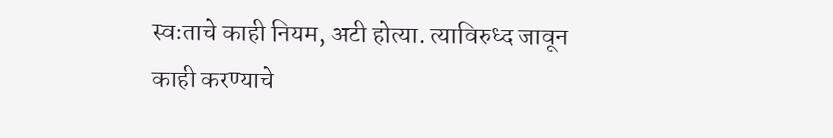स्वःताचे काही नियम, अटी होत्या. त्याविरुध्द जावून काही करण्याचे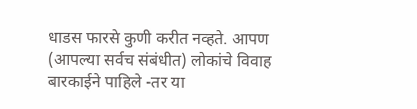धाडस फारसे कुणी करीत नव्हते. आपण (आपल्या सर्वच संबंधीत) लोकांचे विवाह बारकाईने पाहिले -तर या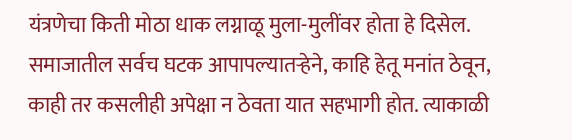यंत्रणेचा किती मोठा धाक लग्नाळू मुला-मुलींवर होता हे दिसेल. समाजातील सर्वच घटक आपापल्यातर्‍हेने, काहि हेतू मनांत ठेवून, काही तर कसलीही अपेक्षा न ठेवता यात सहभागी होत. त्याकाळी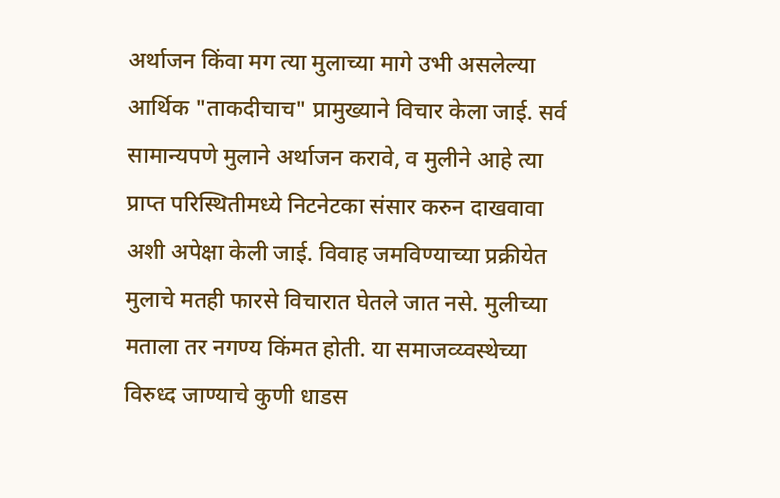अर्थाजन किंवा मग त्या मुलाच्या मागे उभी असलेल्या आर्थिक "ताकदीचाच" प्रामुख्याने विचार केला जाई. सर्व सामान्यपणे मुलाने अर्थाजन करावे, व मुलीने आहे त्या प्राप्त परिस्थितीमध्ये निटनेटका संसार करुन दाखवावा अशी अपेक्षा केली जाई. विवाह जमविण्याच्या प्रक्रीयेत मुलाचे मतही फारसे विचारात घेतले जात नसे. मुलीच्या मताला तर नगण्य किंमत होती. या समाजव्य्वस्थेच्या विरुध्द जाण्याचे कुणी धाडस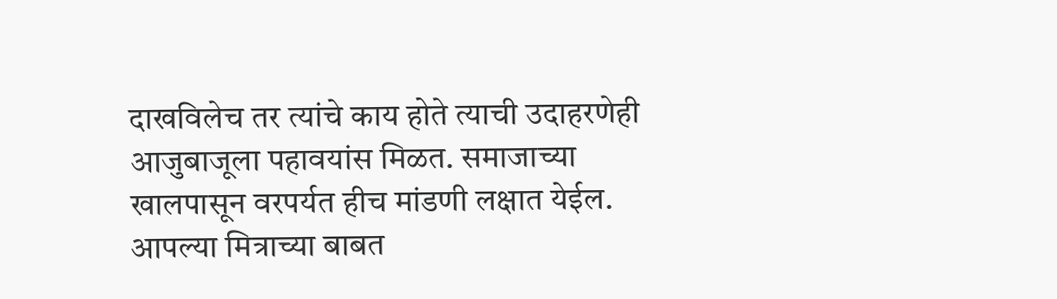दाखविलेच तर त्यांचे काय होते त्याची उदाहरणेही आजुबाजूला पहावयांस मिळत. समाजाच्या खालपासून वरपर्यत हीच मांडणी लक्षात येईल. आपल्या मित्राच्या बाबत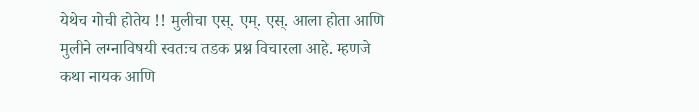येथेच गोची होतेय !! मुलीचा एस्. एम्. एस्. आला होता आणि मुलीने लग्नाविषयी स्वतःच तडक प्रश्न विचारला आहे. म्हणजे कथा नायक आणि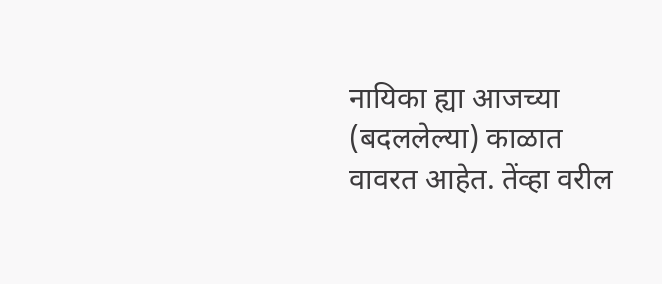नायिका ह्या आजच्या (बदललेल्या) काळात वावरत आहेत. तेंव्हा वरील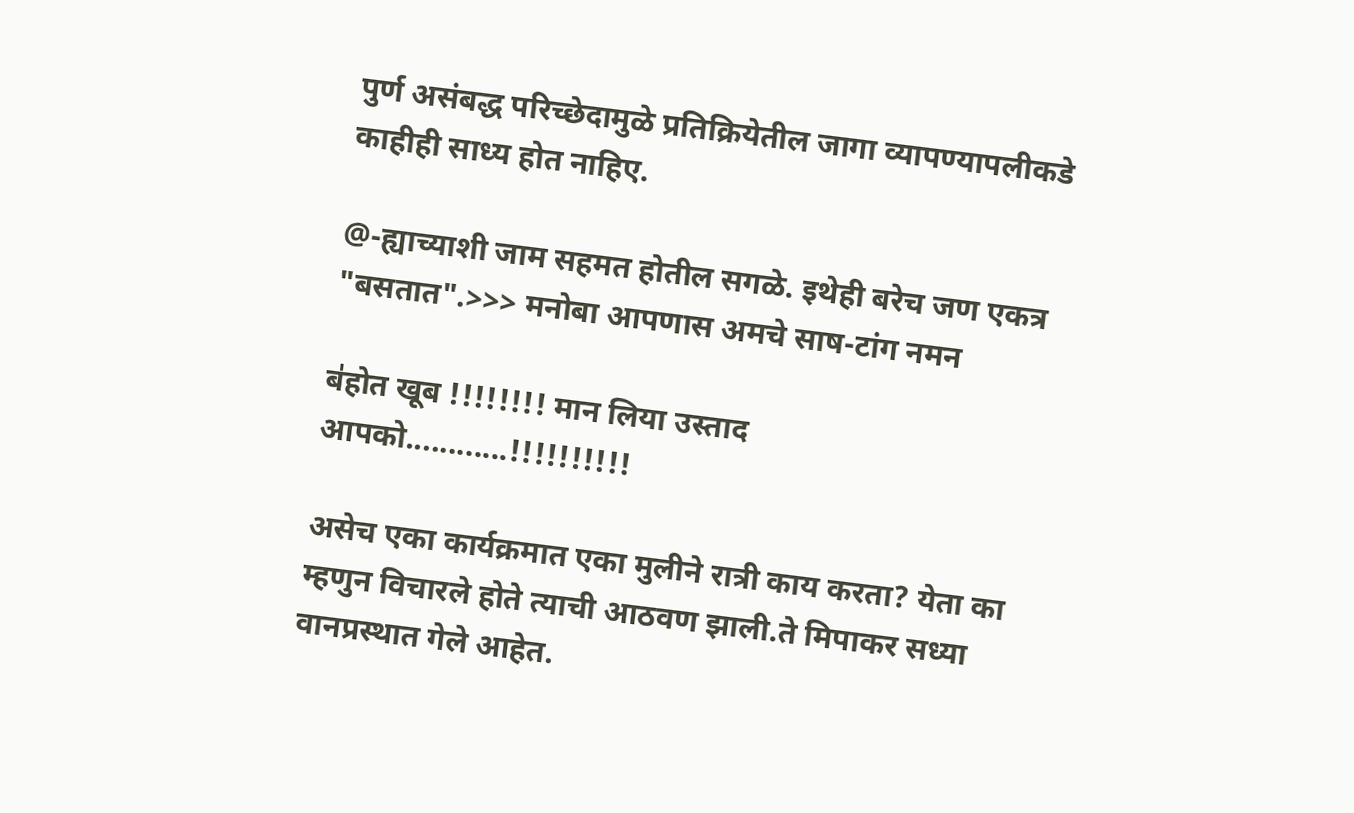पुर्ण असंबद्ध परिच्छेदामुळे प्रतिक्रियेतील जागा व्यापण्यापलीकडे काहीही साध्य होत नाहिए.

@-ह्याच्याशी जाम सहमत होतील सगळे. इथेही बरेच जण एकत्र "बसतात".>>> मनोबा आपणास अमचे साष-टांग नमन

ब॑होत खूब !!!!!!!! मान लिया उस्ताद आपको............!!!!!!!!!!

असेच एका कार्यक्रमात एका मुलीने रात्री काय करता? येता का म्हणुन विचारले होते त्याची आठवण झाली.ते मिपाकर सध्या वानप्रस्थात गेले आहेत.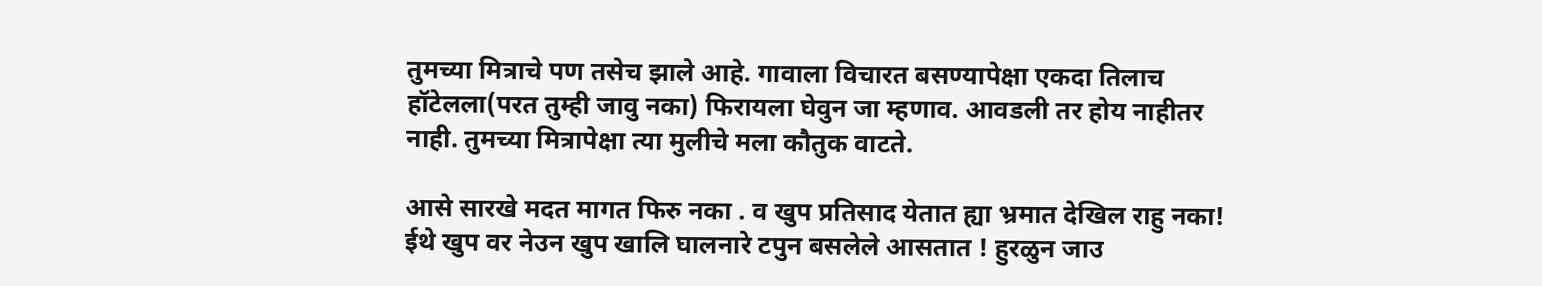तुमच्या मित्राचे पण तसेच झाले आहे. गावाला विचारत बसण्यापेक्षा एकदा तिलाच हॉटेलला(परत तुम्ही जावु नका) फिरायला घेवुन जा म्हणाव. आवडली तर होय नाहीतर नाही. तुमच्या मित्रापेक्षा त्या मुलीचे मला कौतुक वाटते.

आसे सारखे मदत मागत फिरु नका . व खुप प्रतिसाद येतात ह्या भ्रमात देखिल राहु नका! ईथे खुप वर नेउन खुप खालि घालनारे टपुन बसलेले आसतात ! हुरळुन जाउ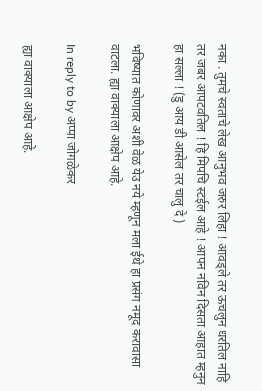नका . तुमचे स्वताचे लेख आनुभव जरुर लिहा ! आवड्ले तर ऊचलुन धरतिल नाहि तर जबर आपटवतिल ! हि मिपचि स्टईल आहे ! आपन नविन दिसता आहात म्हनुन हा सल्ला ! (डु आय डी आसेल तर चालु दे )

भविष्यात कोणावर अशी वेळ येउ नये म्हणून मला ईथे हा प्रसंग नमूद करावासा वाटला. ह्या वाक्याला आक्षेप आहे.

In reply to by अप्पा जोगळेकर

ह्या वाक्याला आक्षेप आहे.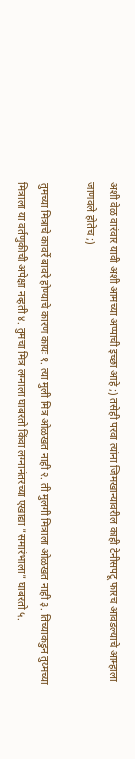अशी वेळ वारंवार यावी अशी आमच्या अप्पाची इच्छा आहे ;) तसेही परवा त्यांना जिमखान्यावरील काही टेनीसपटू फारच आवडल्याचे आम्हाला जाणवले होतेच ;)

तुमच्या मित्राचे कावर्रे बावरे होण्याचे कारण कायः १. त्या मुली मित्र ओळखत नाही २. ती मुलगी मित्राला ओळखत नाही ३. तिच्याकडुन तुय्मच्या मित्राला या वर्तणुकीची अपेक्षा नव्हती ४. तुमचा मित्र लग्नाला घाबरतो किंवा लग्नानंतरच्या एखाद्या "समारंभाला" घाबरतो ५.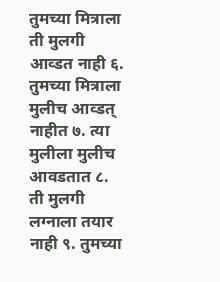तुमच्या मित्राला ती मुलगी आव्डत नाही ६. तुमच्या मित्राला मुलीच आव्डत् नाहीत ७. त्या मुलीला मुलीच आवडतात ८. ती मुलगी लग्नाला तयार नाही ९. तुमच्या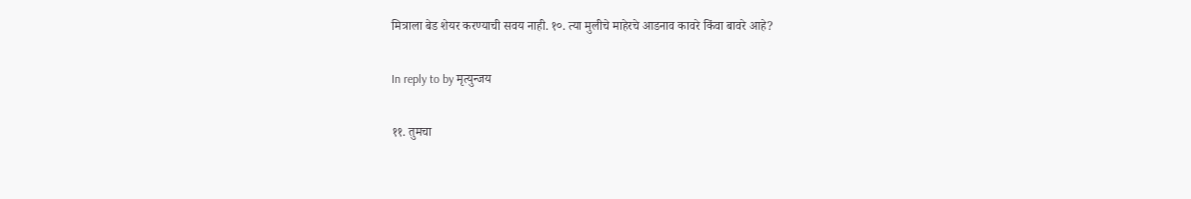मित्राला बेड शेयर करण्याची सवय नाही. १०. त्या मुलीचे माहेरचे आडनाव कावरे किंवा बावरे आहे?

In reply to by मृत्युन्जय

११. तुमचा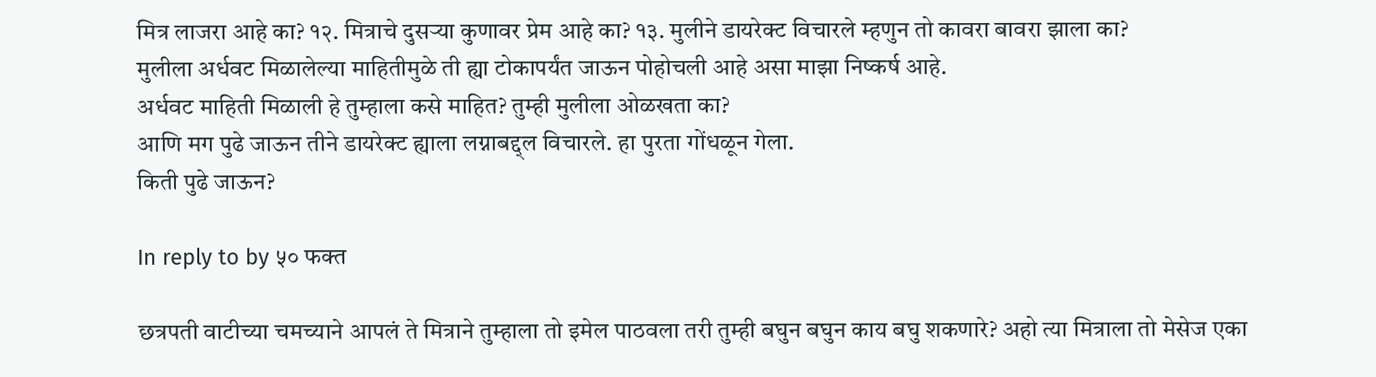मित्र लाजरा आहे का? १२. मित्राचे दुसर्‍या कुणावर प्रेम आहे का? १३. मुलीने डायरेक्ट विचारले म्हणुन तो कावरा बावरा झाला का?
मुलीला अर्धवट मिळालेल्या माहितीमुळे ती ह्या टोकापर्यंत जाऊन पोहोचली आहे असा माझा निष्कर्ष आहे.
अर्धवट माहिती मिळाली हे तुम्हाला कसे माहित? तुम्ही मुलीला ओळखता का?
आणि मग पुढे जाऊन तीने डायरेक्ट ह्याला लग्नाबद्द्ल विचारले. हा पुरता गोंधळून गेला.
किती पुढे जाऊन?

In reply to by ५० फक्त

छत्रपती वाटीच्या चमच्याने आपलं ते मित्राने तुम्हाला तो इमेल पाठवला तरी तुम्ही बघुन बघुन काय बघु शकणारे? अहो त्या मित्राला तो मेसेज एका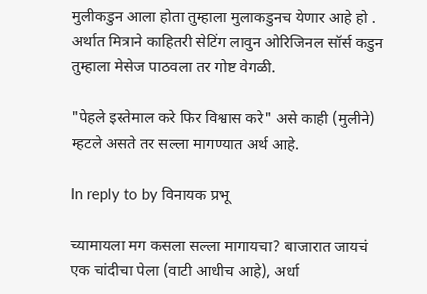मुलीकडुन आला होता तुम्हाला मुलाकडुनच येणार आहे हो . अर्थात मित्राने काहितरी सेटिंग लावुन ओरिजिनल सॉर्स कडुन तुम्हाला मेसेज पाठवला तर गोष्ट वेगळी.

"पेहले इस्तेमाल करे फिर विश्वास करे" असे काही (मुलीने) म्हटले असते तर सल्ला मागण्यात अर्थ आहे.

In reply to by विनायक प्रभू

च्यामायला मग कसला सल्ला मागायचा? बाजारात जायचं एक चांदीचा पेला (वाटी आधीच आहे), अर्धा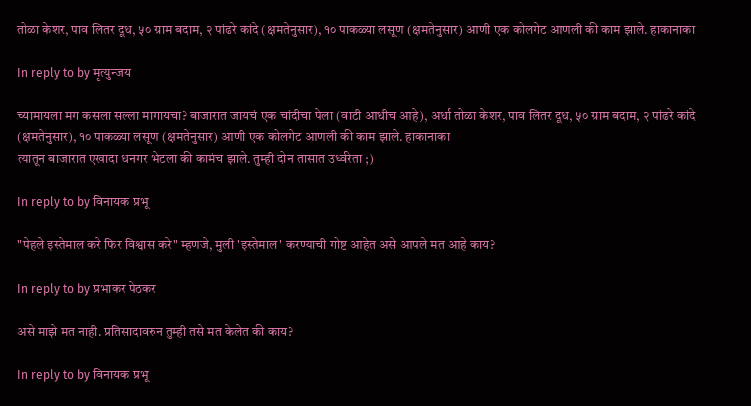तोळा केशर, पाव लितर दूध, ५० ग्राम बदाम, २ पांढरे कांदे (क्षमतेनुसार), १० पाकळ्या लसूण (क्षमतेनुसार) आणी एक कोलगेट आणली की काम झाले. हाकानाका

In reply to by मृत्युन्जय

च्यामायला मग कसला सल्ला मागायचा? बाजारात जायचं एक चांदीचा पेला (वाटी आधीच आहे), अर्धा तोळा केशर, पाव लितर दूध, ५० ग्राम बदाम, २ पांढरे कांदे (क्षमतेनुसार), १० पाकळ्या लसूण (क्षमतेनुसार) आणी एक कोलगेट आणली की काम झाले. हाकानाका
त्यातून बाजारात एखादा धनगर भेटला की कामंच झाले. तुम्ही दोन तासात उर्ध्वरेता ;)

In reply to by विनायक प्रभू

"पेहले इस्तेमाल करे फिर विश्वास करे" म्हणजे, मुली 'इस्तेमाल' करण्याची गोष्ट आहेत असे आपले मत आहे काय?

In reply to by प्रभाकर पेठकर

असे माझे मत नाही. प्रतिसादावरुन तुम्ही तसे मत केलेत की काय?

In reply to by विनायक प्रभू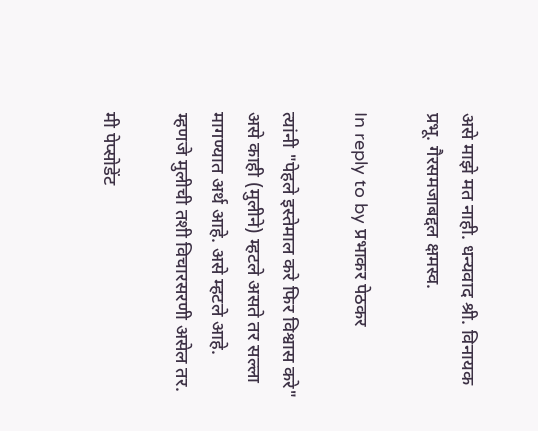असे माझे मत नाही. धन्यवाद श्री. विनायक प्रभू. गैरसमजाबद्दल क्षमस्व.

In reply to by प्रभाकर पेठकर

त्यांनी "पेहले इस्तेमाल करे फिर विश्वास करे" असे काही (मुलीने) म्हटले असते तर सल्ला मागण्यात अर्थ आहे. असे म्हटले आहे. म्हणजे मुलीची तशी विचारसरणी असेल तर.

मी पेप्सोडेंट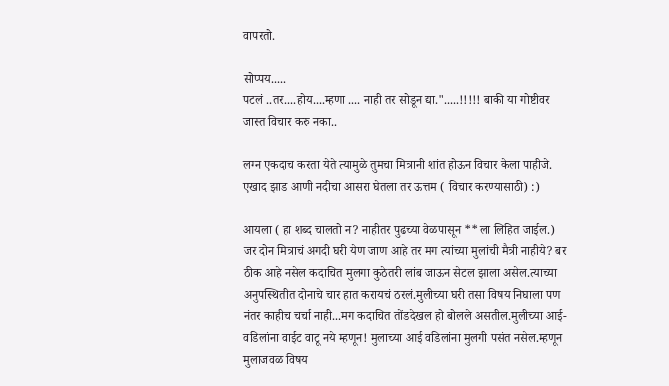वापरतो.

सोप्पय.....
पटलं ..तर....होय....म्हणा .... नाही तर सोडून द्या.".....!!!!! बाकी या गोष्टीवर जास्त विचार करु नका..

लग्न एकदाच करता येते त्यामुळे तुमचा मित्रानी शांत होऊन विचार केला पाहीजे.
एखाद झाड आणी नदीचा आसरा घेतला तर ऊत्तम ( विचार करण्यासाठी) :)

आयला ( हा शब्द चालतो न? नाहीतर पुढच्या वेळपासून **ला लिहित जाईल.) जर दोन मित्राचं अगदी घरी येण जाण आहे तर मग त्यांच्या मुलांची मैत्री नाहीये? बर ठीक आहे नसेल कदाचित मुलगा कुठेतरी लांब जाऊन सेटल झाला असेल.त्याच्या अनुपस्थितीत दोनाचे चार हात करायचं ठरलं.मुलीच्या घरी तसा विषय निघाला पण नंतर काहीच चर्चा नाही...मग कदाचित तोंडदेखल हो बोलले असतील.मुलीच्या आई-वडिलांना वाईट वाटू नये म्हणून! मुलाच्या आई वडिलांना मुलगी पसंत नसेल.म्हणून मुलाजवळ विषय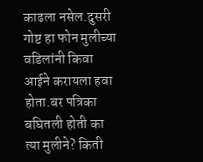काढला नसेल.दुसरी गोष्ट हा फोन मुलीच्या वडिलांनी किवा आईने करायला हवा होता.बर पत्रिका बघितली होती का त्या मुलीने? किती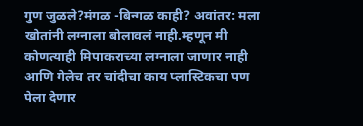गुण जुळले?मंगळ -बिन्गळ काही? अवांतर: मला खोतांनी लग्नाला बोलावलं नाही.म्हणून मी कोणत्याही मिपाकराच्या लग्नाला जाणार नाही आणि गेलेच तर चांदीचा काय प्लास्टिकचा पण पेला देणार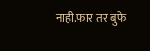नाही.फार तर बुफे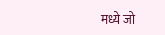मध्ये जो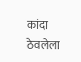कांदा ठेवलेला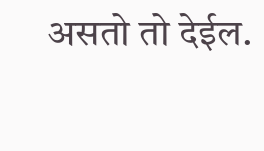असतो तो देईल.